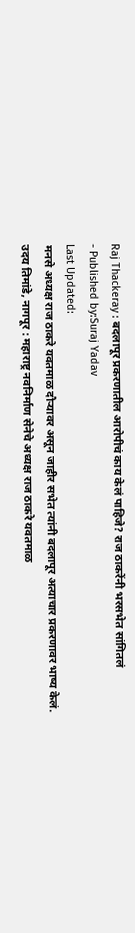Raj Thackeray : बदलापूर प्रकरणातील आरोपीचं काय केलं पाहिजे? राज ठाकरेंनी भरसभेत सांगितलं
- Published by:Suraj Yadav
Last Updated:
मनसे अध्यक्ष राज ठाकरे यवतमाळ दौऱ्यावर असून जाहीर सभेत त्यांनी बदलापूर अत्याचार प्रकरणावर भाष्य केलं.
उदय तिमांडे, नागपूर : महाराष्ट्र नवनिर्माण सेनेचे अध्यक्ष राज ठाकरे यवतमाळ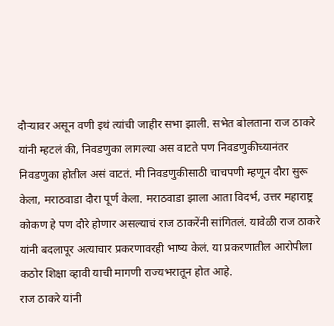दौऱ्यावर असून वणी इथं त्यांची जाहीर सभा झाली. सभेत बोलताना राज ठाकरे यांनी म्हटलं की, निवडणुका लागल्या अस वाटते पण निवडणुकीच्यानंतर निवडणुका होतील असं वाटतं. मी निवडणुकीसाठी चाचपणी म्हणून दौरा सुरू केला, मराठवाडा दौरा पूर्ण केला. मराठवाडा झाला आता विदर्भ, उत्तर महाराष्ट्र कोकण हे पण दौरे होणार असल्याचं राज ठाकरेंनी सांगितलं. यावेळी राज ठाकरे यांनी बदलापूर अत्याचार प्रकरणावरही भाष्य केलं. या प्रकरणातील आरोपीला कठोर शिक्षा व्हावी याची मागणी राज्यभरातून होत आहे.
राज ठाकरे यांनी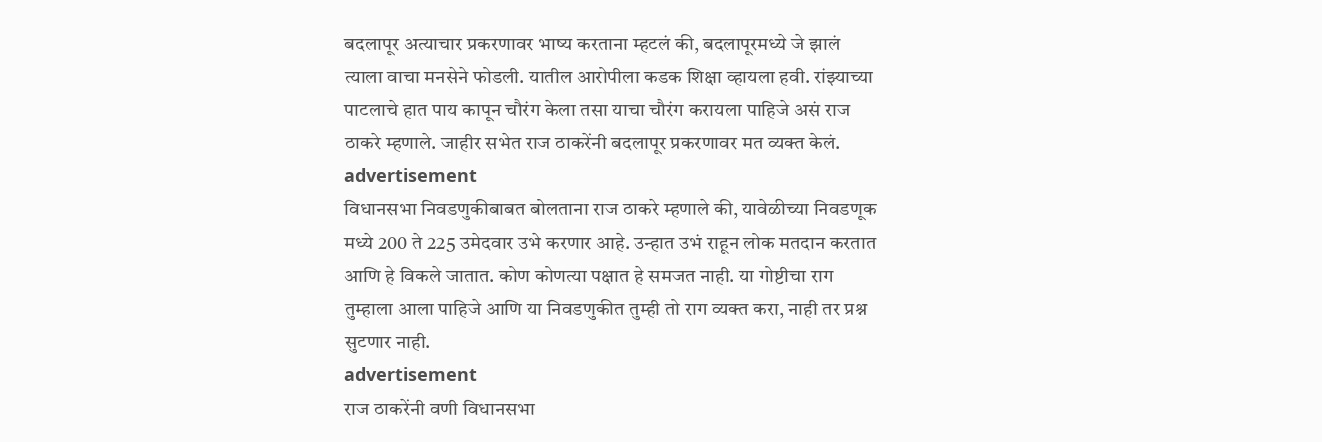बदलापूर अत्याचार प्रकरणावर भाष्य करताना म्हटलं की, बदलापूरमध्ये जे झालं त्याला वाचा मनसेने फोडली. यातील आरोपीला कडक शिक्षा व्हायला हवी. रांझ्याच्या पाटलाचे हात पाय कापून चौरंग केला तसा याचा चौरंग करायला पाहिजे असं राज ठाकरे म्हणाले. जाहीर सभेत राज ठाकरेंनी बदलापूर प्रकरणावर मत व्यक्त केलं.
advertisement
विधानसभा निवडणुकीबाबत बोलताना राज ठाकरे म्हणाले की, यावेळीच्या निवडणूक मध्ये 200 ते 225 उमेदवार उभे करणार आहे. उन्हात उभं राहून लोक मतदान करतात आणि हे विकले जातात. कोण कोणत्या पक्षात हे समजत नाही. या गोष्टीचा राग तुम्हाला आला पाहिजे आणि या निवडणुकीत तुम्ही तो राग व्यक्त करा, नाही तर प्रश्न सुटणार नाही.
advertisement
राज ठाकरेंनी वणी विधानसभा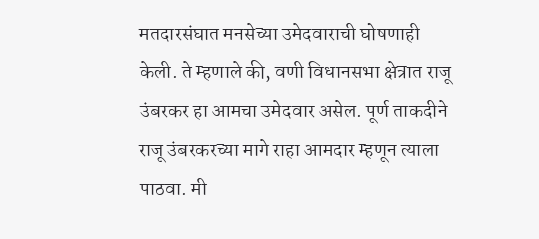मतदारसंघात मनसेच्या उमेदवाराची घोषणाही केली. ते म्हणाले की, वणी विधानसभा क्षेत्रात राजू उंबरकर हा आमचा उमेदवार असेल. पूर्ण ताकदीने राजू उंबरकरच्या मागे राहा आमदार म्हणून त्याला पाठवा. मी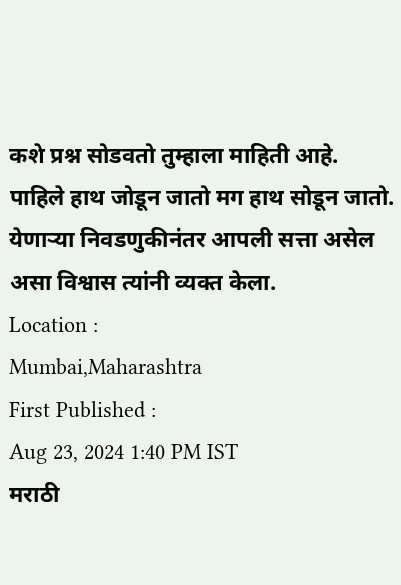कशे प्रश्न सोडवतो तुम्हाला माहिती आहे. पाहिले हाथ जोडून जातो मग हाथ सोडून जातो. येणाऱ्या निवडणुकीनंतर आपली सत्ता असेल असा विश्वास त्यांनी व्यक्त केला.
Location :
Mumbai,Maharashtra
First Published :
Aug 23, 2024 1:40 PM IST
मराठी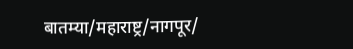बातम्या/महाराष्ट्र/नागपूर/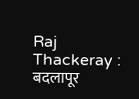Raj Thackeray : बदलापूर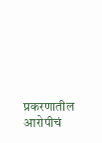प्रकरणातील आरोपीचं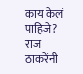काय केलं पाहिजे? राज ठाकरेंनी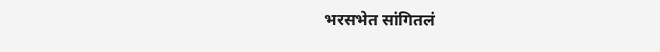भरसभेत सांगितलं